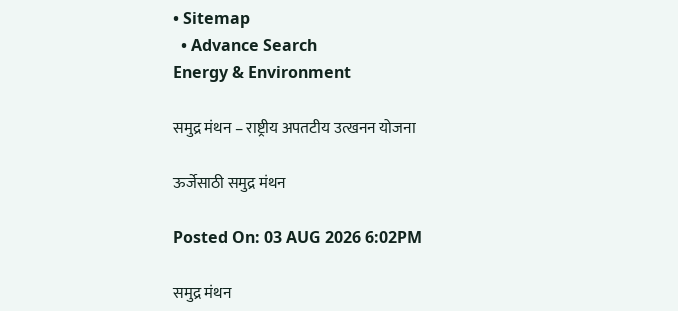• Sitemap
  • Advance Search
Energy & Environment

समुद्र मंथन – राष्ट्रीय अपतटीय उत्खनन योजना

ऊर्जेसाठी समुद्र मंथन

Posted On: 03 AUG 2026 6:02PM

समुद्र मंथन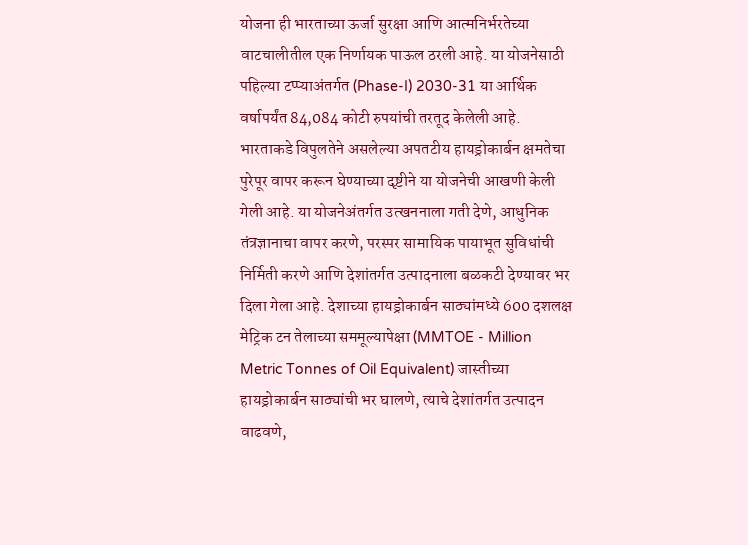योजना ही भारताच्या ऊर्जा सुरक्षा आणि आत्मनिर्भरतेच्या वाटचालीतील एक निर्णायक पाऊल ठरली आहे. या योजनेसाठी पहिल्या टप्प्याअंतर्गत (Phase-I) 2030-31 या आर्थिक वर्षापर्यंत 84,084 कोटी रुपयांची तरतूद केलेली आहे. भारताकडे विपुलतेने असलेल्या अपतटीय हायड्रोकार्बन क्षमतेचा पुरेपूर वापर करून घेण्याच्या दृष्टीने या योजनेची आखणी केली गेली आहे. या योजनेअंतर्गत उत्खननाला गती देणे, आधुनिक तंत्रज्ञानाचा वापर करणे, परस्पर सामायिक पायाभूत सुविधांची निर्मिती करणे आणि देशांतर्गत उत्पादनाला बळकटी देण्यावर भर दिला गेला आहे. देशाच्या हायड्रोकार्बन साठ्यांमध्ये 600 दशलक्ष मेट्रिक टन तेलाच्या सममूल्यापेक्षा (MMTOE - Million Metric Tonnes of Oil Equivalent) जास्तीच्या हायड्रोकार्बन साठ्यांची भर घालणे, त्याचे देशांतर्गत उत्पादन वाढवणे,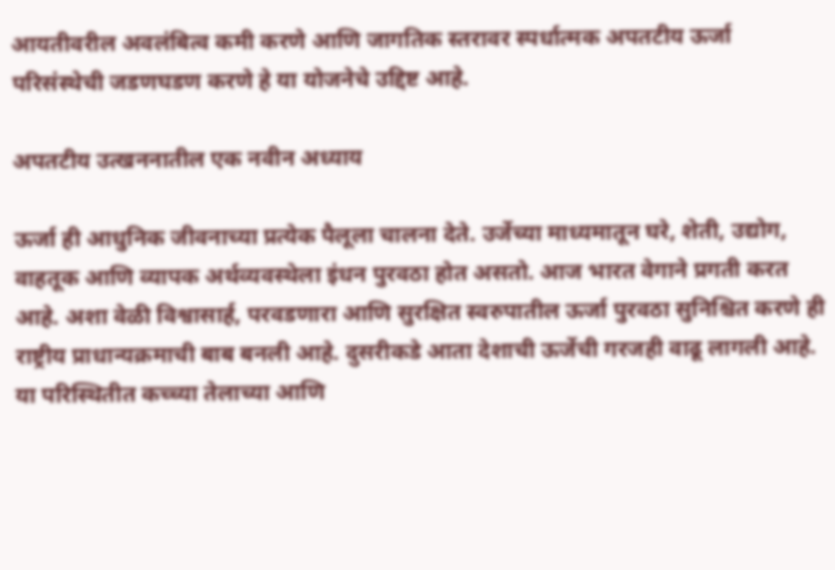आयतीवरील अवलंबित्व कमी करणे आणि जागतिक स्तरावर स्पर्धात्मक अपतटीय ऊर्जा परिसंस्थेची जडणघडण करणे हे या योजनेचे उद्दिष्ट आहे.

अपतटीय उत्खननातील एक नवीन अध्याय

ऊर्जा ही आधुनिक जीवनाच्या प्रत्येक पैलूला चालना देते. उर्जेच्या माध्यमातून घरे, शेती, उद्योग, वाहतूक आणि व्यापक अर्थव्यवस्थेला इंधन पुरवठा होत असतो. आज भारत वेगाने प्रगती करत आहे. अशा वेळी विश्वासार्ह, परवडणारा आणि सुरक्षित स्वरुपातील ऊर्जा पुरवठा सुनिश्चित करणे ही राष्ट्रीय प्राधान्यक्रमाची बाब बनली आहे. दुसरीकडे आता देशाची ऊर्जेची गरजही वाढू लागली आहे. या परिस्थितीत कच्च्या तेलाच्या आणि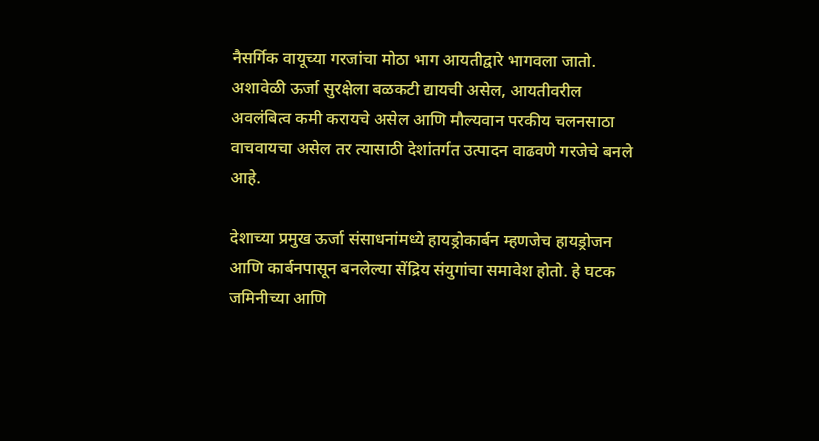नैसर्गिक वायूच्या गरजांचा मोठा भाग आयतीद्वारे भागवला जातो. अशावेळी ऊर्जा सुरक्षेला बळकटी द्यायची असेल, आयतीवरील अवलंबित्व कमी करायचे असेल आणि मौल्यवान परकीय चलनसाठा वाचवायचा असेल तर त्यासाठी देशांतर्गत उत्पादन वाढवणे गरजेचे बनले आहे.

देशाच्या प्रमुख ऊर्जा संसाधनांमध्ये हायड्रोकार्बन म्हणजेच हायड्रोजन आणि कार्बनपासून बनलेल्या सेंद्रिय संयुगांचा समावेश होतो. हे घटक जमिनीच्या आणि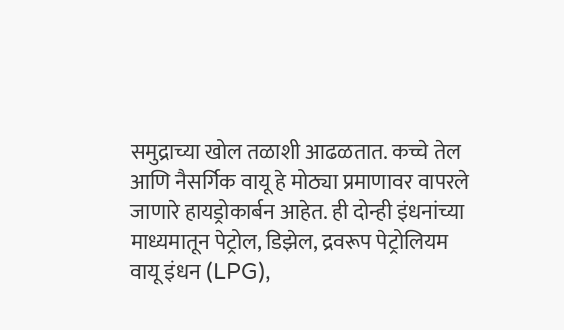समुद्राच्या खोल तळाशी आढळतात. कच्चे तेल आणि नैसर्गिक वायू हे मोठ्या प्रमाणावर वापरले जाणारे हायड्रोकार्बन आहेत. ही दोन्ही इंधनांच्या माध्यमातून पेट्रोल, डिझेल, द्रवरूप पेट्रोलियम वायू इंधन (LPG),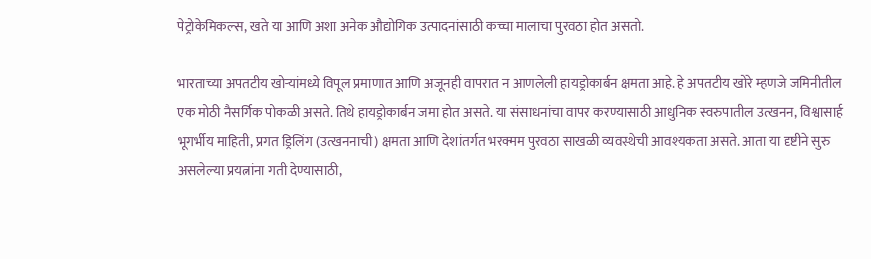पेट्रोकेमिकल्स, खते या आणि अशा अनेक औद्योगिक उत्पादनांसाठी कच्चा मालाचा पुरवठा होत असतो.

भारताच्या अपतटीय खोऱ्यांमध्ये विपूल प्रमाणात आणि अजूनही वापरात न आणलेली हायड्रोकार्बन क्षमता आहे. हे अपतटीय खोरे म्हणजे जमिनीतील एक मोठी नैसर्गिक पोकळी असते. तिथे हायड्रोकार्बन जमा होत असते. या संसाधनांचा वापर करण्यासाठी आधुनिक स्वरुपातील उत्खनन, विश्वासार्ह भूगर्भीय माहिती, प्रगत ड्रिलिंग (उत्खननाची) क्षमता आणि देशांतर्गत भरक्मम पुरवठा साखळी व्यवस्थेची आवश्यकता असते. आता या दृष्टीने सुरु असलेल्या प्रयत्नांना गती देण्यासाठी,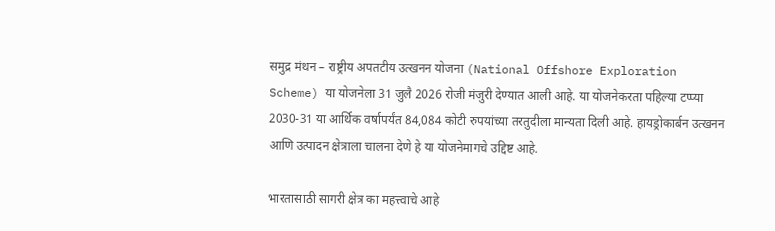समुद्र मंथन – राष्ट्रीय अपतटीय उत्खनन योजना (National Offshore Exploration Scheme) या योजनेला 31 जुलै 2026 रोजी मंजुरी देण्यात आली आहे. या योजनेकरता पहिल्या टप्प्या 2030-31 या आर्थिक वर्षापर्यंत 84,084 कोटी रुपयांच्या तरतुदीला मान्यता दिली आहे. हायड्रोकार्बन उत्खनन आणि उत्पादन क्षेत्राला चालना देणे हे या योजनेमागचे उद्दिष्ट आहे.

भारतासाठी सागरी क्षेत्र का महत्त्वाचे आहे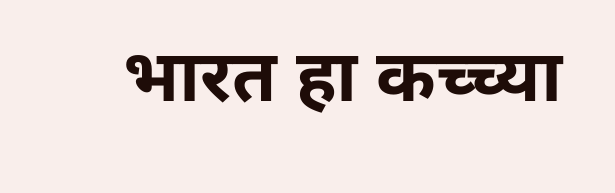भारत हा कच्च्या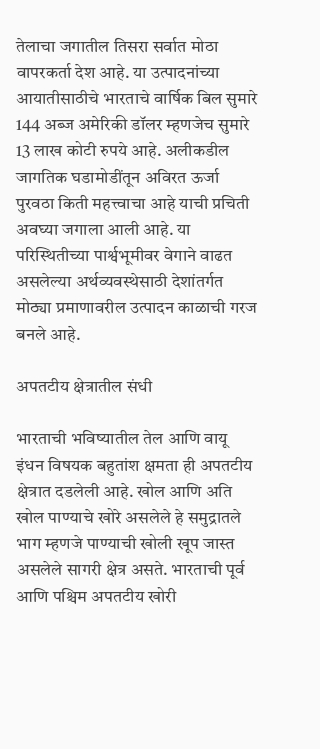तेलाचा जगातील तिसरा सर्वात मोठा वापरकर्ता देश आहे. या उत्पादनांच्या आयातीसाठीचे भारताचे वार्षिक बिल सुमारे 144 अब्ज अमेरिकी डॉलर म्हणजेच सुमारे 13 लाख कोटी रुपये आहे. अलीकडील जागतिक घडामोडींतून अविरत ऊर्जा पुरवठा किती महत्त्वाचा आहे याची प्रचिती अवघ्या जगाला आली आहे. या परिस्थितीच्या पार्श्वभूमीवर वेगाने वाढत असलेल्या अर्थव्यवस्थेसाठी देशांतर्गत मोठ्या प्रमाणावरील उत्पादन काळाची गरज बनले आहे.

अपतटीय क्षेत्रातील संधी

भारताची भविष्यातील तेल आणि वायू इंधन विषयक बहुतांश क्षमता ही अपतटीय क्षेत्रात दडलेली आहे. खोल आणि अति खोल पाण्याचे खोरे असलेले हे समुद्रातले भाग म्हणजे पाण्याची खोली खूप जास्त असलेले सागरी क्षेत्र असते. भारताची पूर्व आणि पश्चिम अपतटीय खोरी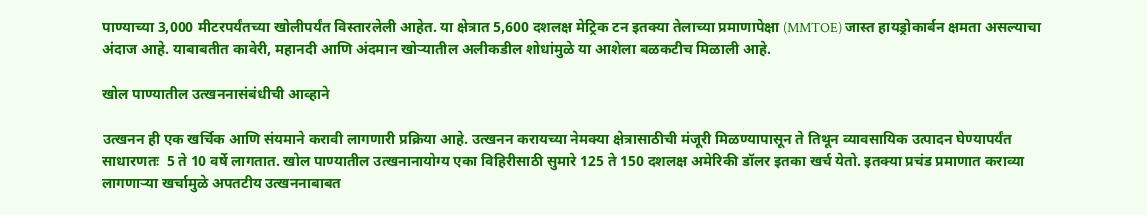पाण्याच्या 3,000 मीटरपर्यंतच्या खोलीपर्यंत विस्तारलेली आहेत. या क्षेत्रात 5,600 दशलक्ष मेट्रिक टन इतक्या तेलाच्या प्रमाणापेक्षा (MMTOE) जास्त हायड्रोकार्बन क्षमता असल्याचा अंदाज आहे. याबाबतीत कावेरी, महानदी आणि अंदमान खोऱ्यातील अलीकडील शोधांमुळे या आशेला बळकटीच मिळाली आहे.

खोल पाण्यातील उत्खननासंबंधीची आव्हाने

उत्खनन ही एक खर्चिक आणि संयमाने करावी लागणारी प्रक्रिया आहे. उत्खनन करायच्या नेमक्या क्षेत्रासाठीची मंजूरी मिळण्यापासून ते तिथून व्यावसायिक उत्पादन घेण्यापर्यंत साधारणतः  5 ते 10 वर्षे लागतात. खोल पाण्यातील उत्खनानायोग्य एका विहिरीसाठी सुमारे 125 ते 150 दशलक्ष अमेरिकी डॉलर इतका खर्च येतो. इतक्या प्रचंड प्रमाणात कराव्या लागणाऱ्या खर्चामुळे अपतटीय उत्खननाबाबत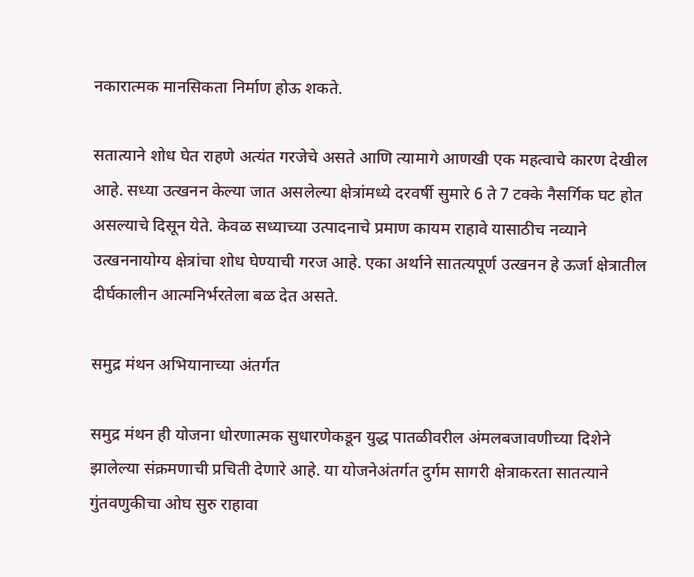नकारात्मक मानसिकता निर्माण होऊ शकते.

सतात्याने शोध घेत राहणे अत्यंत गरजेचे असते आणि त्यामागे आणखी एक महत्वाचे कारण देखील आहे. सध्या उत्खनन केल्या जात असलेल्या क्षेत्रांमध्ये दरवर्षी सुमारे 6 ते 7 टक्के नैसर्गिक घट होत असल्याचे दिसून येते. केवळ सध्याच्या उत्पादनाचे प्रमाण कायम राहावे यासाठीच नव्याने उत्खननायोग्य क्षेत्रांचा शोध घेण्याची गरज आहे. एका अर्थाने सातत्यपूर्ण उत्खनन हे ऊर्जा क्षेत्रातील दीर्घकालीन आत्मनिर्भरतेला बळ देत असते.

समुद्र मंथन अभियानाच्या अंतर्गत

समुद्र मंथन ही योजना धोरणात्मक सुधारणेकडून युद्ध पातळीवरील अंमलबजावणीच्या दिशेने झालेल्या संक्रमणाची प्रचिती देणारे आहे. या योजनेअंतर्गत दुर्गम सागरी क्षेत्राकरता सातत्याने गुंतवणुकीचा ओघ सुरु राहावा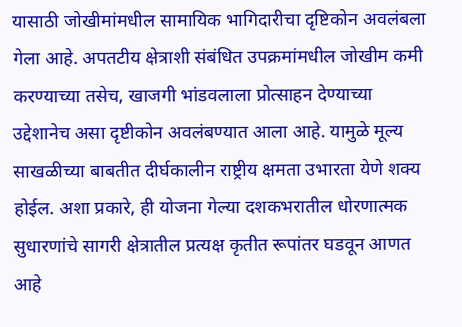यासाठी जोखीमांमधील सामायिक भागिदारीचा दृष्टिकोन अवलंबला गेला आहे. अपतटीय क्षेत्राशी संबंधित उपक्रमांमधील जोखीम कमी करण्याच्या तसेच, खाजगी भांडवलाला प्रोत्साहन देण्याच्या उद्देशानेच असा दृष्टीकोन अवलंबण्यात आला आहे. यामुळे मूल्य साखळीच्या बाबतीत दीर्घकालीन राष्ट्रीय क्षमता उभारता येणे शक्य होईल. अशा प्रकारे, ही योजना गेल्या दशकभरातील धोरणात्मक सुधारणांचे सागरी क्षेत्रातील प्रत्यक्ष कृतीत रूपांतर घडवून आणत आहे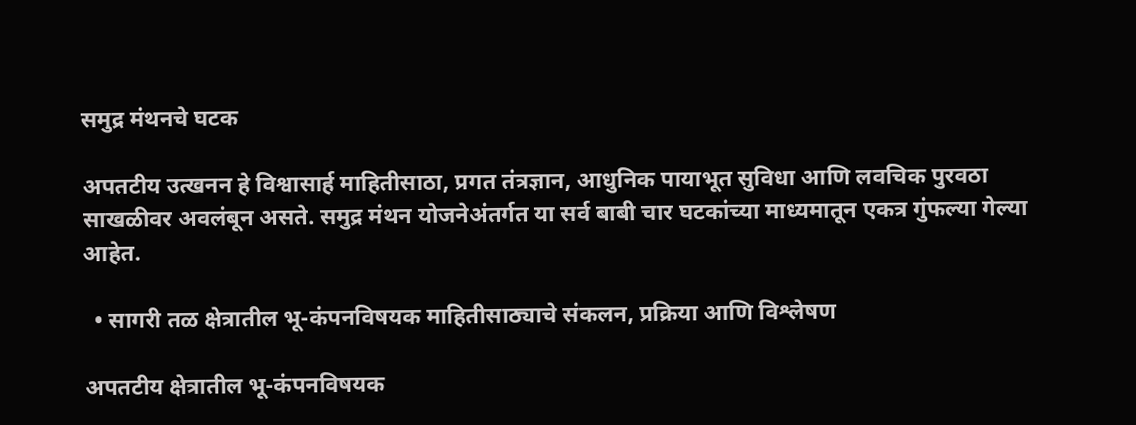समुद्र मंथनचे घटक

अपतटीय उत्खनन हे विश्वासार्ह माहितीसाठा, प्रगत तंत्रज्ञान, आधुनिक पायाभूत सुविधा आणि लवचिक पुरवठा साखळीवर अवलंबून असते. समुद्र मंथन योजनेअंतर्गत या सर्व बाबी चार घटकांच्या माध्यमातून एकत्र गुंफल्या गेल्या आहेत.

  • सागरी तळ क्षेत्रातील भू-कंपनविषयक माहितीसाठ्याचे संकलन, प्रक्रिया आणि विश्लेषण

अपतटीय क्षेत्रातील भू-कंपनविषयक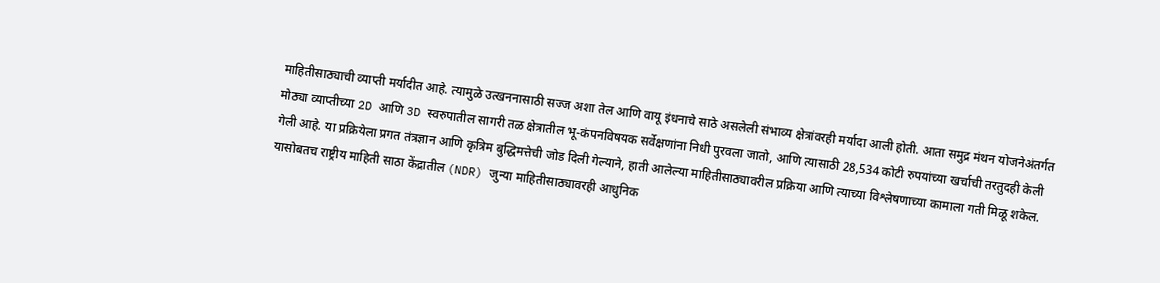माहितीसाठ्याची व्याप्ती मर्यादीत आहे. त्यामुळे उत्खननासाठी सज्ज अशा तेल आणि वायू इंधनाचे साठे असलेली संभाव्य क्षेत्रांवरही मर्यादा आली होती. आता समुद्र मंथन योजनेअंतर्गत मोठ्या व्याप्तीच्या 2D आणि 3D स्वरुपातील सागरी तळ क्षेत्रातील भू-कंपनविषयक सर्वेक्षणांना निधी पुरवला जातो, आणि त्यासाठी 28,534 कोटी रुपयांच्या खर्चाची तरतुदही केली गेली आहे. या प्रक्रियेला प्रगत तंत्रज्ञान आणि कृत्रिम बुद्धिमत्तेची जोड दिली गेल्याने, हाती आलेल्या माहितीसाठ्यावरील प्रक्रिया आणि त्याच्या विश्लेषणाच्या कामाला गती मिळू शकेल. यासोबतच राष्ट्रीय माहिती साठा केंद्रातील (NDR) जुन्या माहितीसाठ्यावरही आधुनिक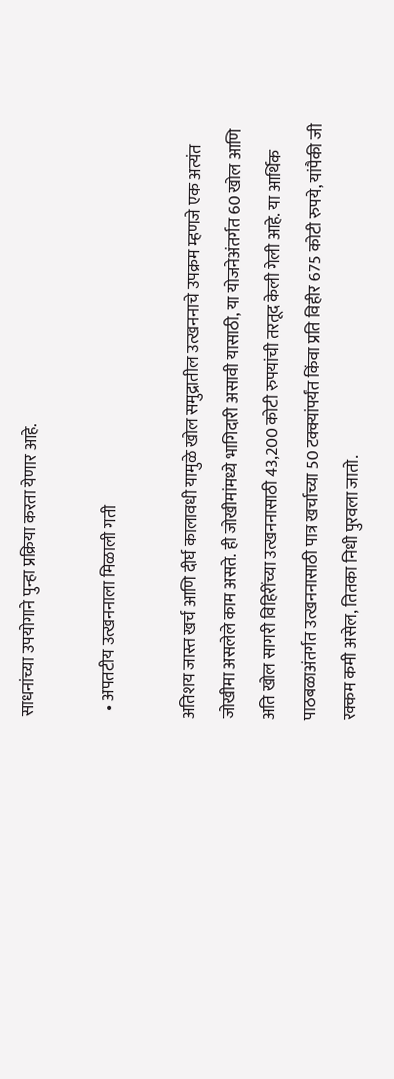साधनांच्या उपयोगाने पुन्हा प्रक्रिया करता येणार आहे.

  • अपतटीय उत्खननाला मिळाली गती

अतिशय जास्त खर्च आणि दीर्घ कालावधी यामुळे खोल समुद्रातील उत्खननाचे उपक्रम म्हणजे एक अत्यंत जोखीमा असलेले काम असते. ही जोखीमांमध्ये भागिदारी असावी यासाठी, या योजनेअंतर्गत 60 खोल आणि अति खोल सागरी विहिरींच्या उत्खननासाठी 43,200 कोटी रुपयांची तरतूद केली गेली आहे. या आर्थिक पाठबळाअंतर्गत उत्खननासाठी पात्र खर्चाच्या 50 टक्क्यांपर्यंत किंवा प्रति विहीर 675 कोटी रुपये, यांपैकी जी रक्कम कमी असेल, तितका निधी पुरवला जातो.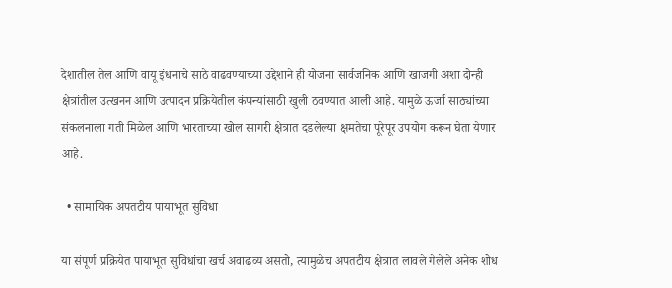देशातील तेल आणि वायू इंधनाचे साठे वाढवण्याच्या उद्देशाने ही योजना सार्वजनिक आणि खाजगी अशा दोन्ही क्षेत्रांतील उत्खनन आणि उत्पादन प्रक्रियेतील कंपन्यांसाठी खुली ठवण्यात आली आहे. यामुळे ऊर्जा साठ्यांच्या संकलनाला गती मिळेल आणि भारताच्या खोल सागरी क्षेत्रात दडलेल्या क्षमतेचा पूरेपूर उपयोग करून घेता येणार आहे.

  • सामायिक अपतटीय पायाभूत सुविधा

या संपूर्ण प्रक्रियेत पायाभूत सुविधांचा खर्च अवाढव्य असतो, त्यामुळेच अपतटीय क्षेत्रात लावले गेलेले अनेक शोध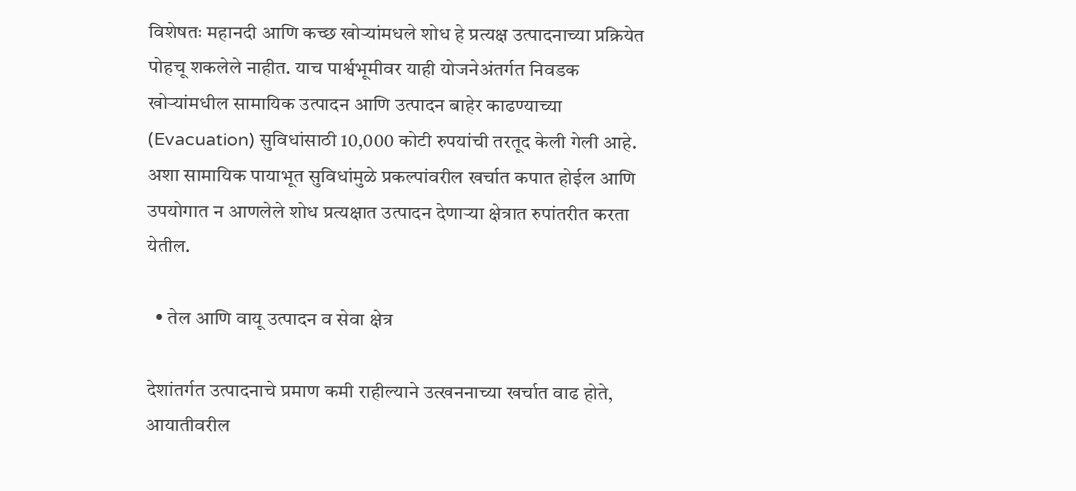विशेषतः महानदी आणि कच्छ खोऱ्यांमधले शोध हे प्रत्यक्ष उत्पादनाच्या प्रक्रियेत पोहचू शकलेले नाहीत. याच पार्श्वभूमीवर याही योजनेअंतर्गत निवडक खोऱ्यांमधील सामायिक उत्पादन आणि उत्पादन बाहेर काढण्याच्या (Evacuation) सुविधांसाठी 10,000 कोटी रुपयांची तरतूद केली गेली आहे. अशा सामायिक पायाभूत सुविधांमुळे प्रकल्पांवरील खर्चात कपात होईल आणि उपयोगात न आणलेले शोध प्रत्यक्षात उत्पादन देणाऱ्या क्षेत्रात रुपांतरीत करता येतील.

  • तेल आणि वायू उत्पादन व सेवा क्षेत्र

देशांतर्गत उत्पादनाचे प्रमाण कमी राहील्याने उत्खननाच्या खर्चात वाढ होते, आयातीवरील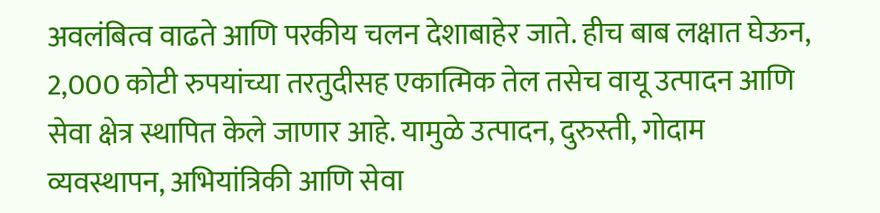अवलंबित्व वाढते आणि परकीय चलन देशाबाहेर जाते. हीच बाब लक्षात घेऊन, 2,000 कोटी रुपयांच्या तरतुदीसह एकात्मिक तेल तसेच वायू उत्पादन आणि सेवा क्षेत्र स्थापित केले जाणार आहे. यामुळे उत्पादन, दुरुस्ती, गोदाम व्यवस्थापन, अभियांत्रिकी आणि सेवा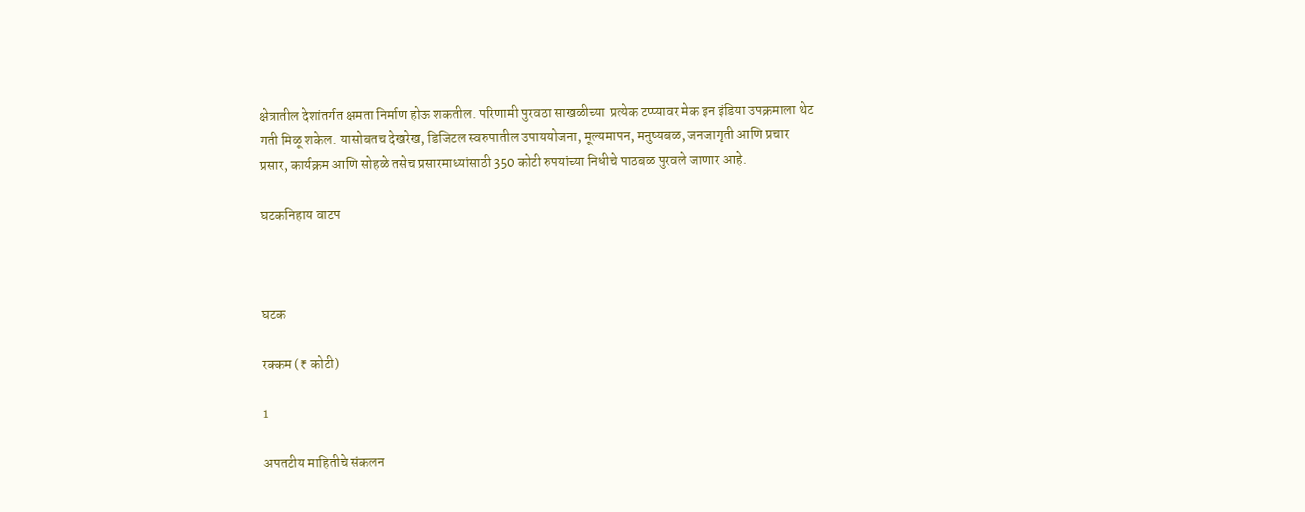क्षेत्रातील देशांतर्गत क्षमता निर्माण होऊ शकतील. परिणामी पुरवठा साखळीच्या  प्रत्येक टप्प्यावर मेक इन इंडिया उपक्रमाला थेट गती मिळू शकेल. यासोबतच देखरेख, डिजिटल स्वरुपातील उपाययोजना, मूल्यमापन, मनुष्यबळ, जनजागृती आणि प्रचार प्रसार, कार्यक्रम आणि सोहळे तसेच प्रसारमाध्यांसाठी 350 कोटी रुपयांच्या निधीचे पाठबळ पुरवले जाणार आहे.

घटकनिहाय वाटप



घटक

रक्कम (₹ कोटी)

1

अपतटीय माहितीचे संकलन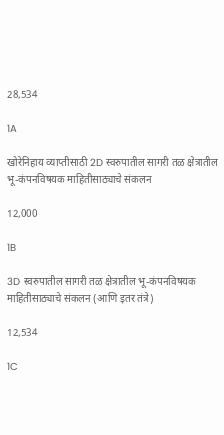28,534

1A

खोरेनिहाय व्याप्तीसाठी 2D स्वरुपातील सागरी तळ क्षेत्रातील भू-कंपनविषयक माहितीसाठ्याचे संकलन

12,000

1B

3D स्वरुपातील सागरी तळ क्षेत्रातील भू-कंपनविषयक माहितीसाठ्याचे संकलन (आणि इतर तंत्रे)

12,534

1C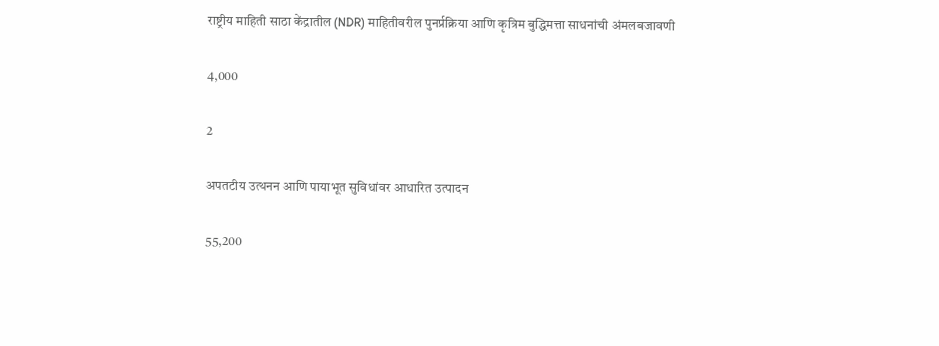राष्ट्रीय माहिती साठा केंद्रातील (NDR) माहितीवरील पुनर्प्रक्रिया आणि कृत्रिम बुद्धिमत्ता साधनांची अंमलबजावणी

4,000

2

अपतटीय उत्थनन आणि पायाभूत सुविधांवर आधारित उत्पादन

55,200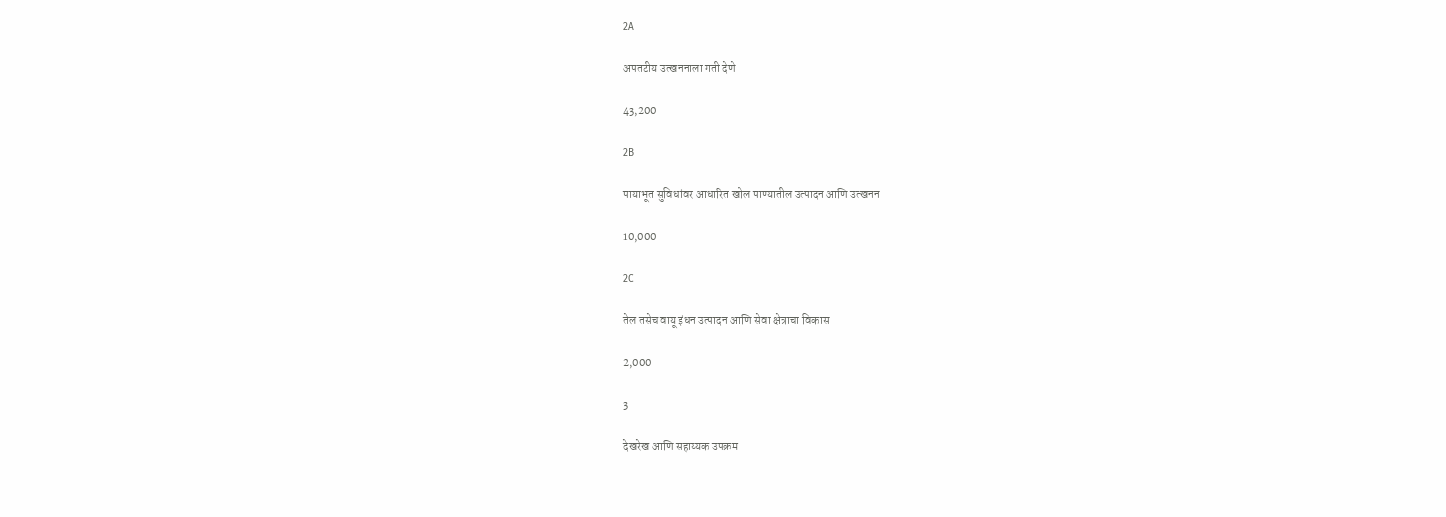2A

अपतटीय उत्खननाला गती देणे

43,200

2B

पायाभूत सुविधांवर आधारित खोल पाण्यातील उत्पादन आणि उत्खनन

10,000

2C

तेल तसेच वायू इंधन उत्पादन आणि सेवा क्षेत्राचा विकास

2,000

3

देखरेख आणि सहाय्यक उपक्रम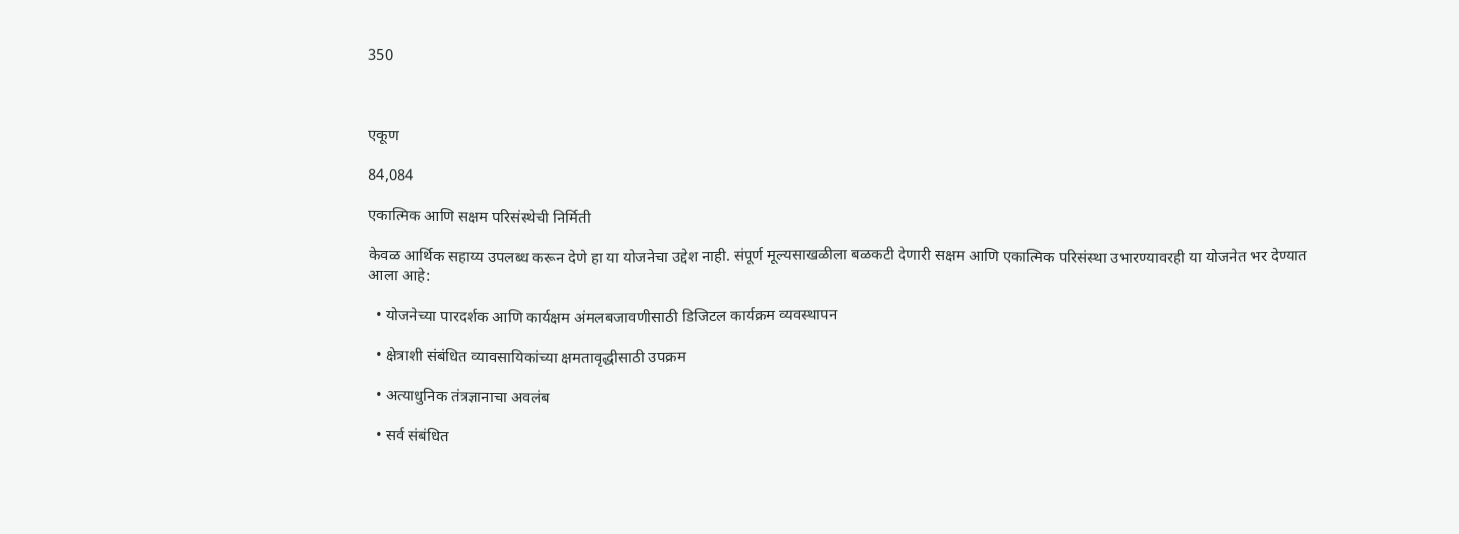350



एकूण

84,084

एकात्मिक आणि सक्षम परिसंस्थेची निर्मिती

केवळ आर्थिक सहाय्य उपलब्ध करून देणे हा या योजनेचा उद्देश नाही. संपूर्ण मूल्यसाखळीला बळकटी देणारी सक्षम आणि एकात्मिक परिसंस्था उभारण्यावरही या योजनेत भर देण्यात आला आहे:

  • योजनेच्या पारदर्शक आणि कार्यक्षम अंमलबजावणीसाठी डिजिटल कार्यक्रम व्यवस्थापन

  • क्षेत्राशी संबंधित व्यावसायिकांच्या क्षमतावृद्धीसाठी उपक्रम

  • अत्याधुनिक तंत्रज्ञानाचा अवलंब

  • सर्व संबंधित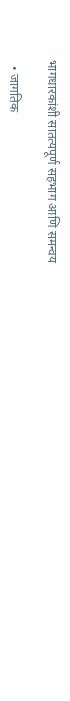भागधारकांशी सातत्यपूर्ण सहभाग आणि समन्वय

  • जागतिक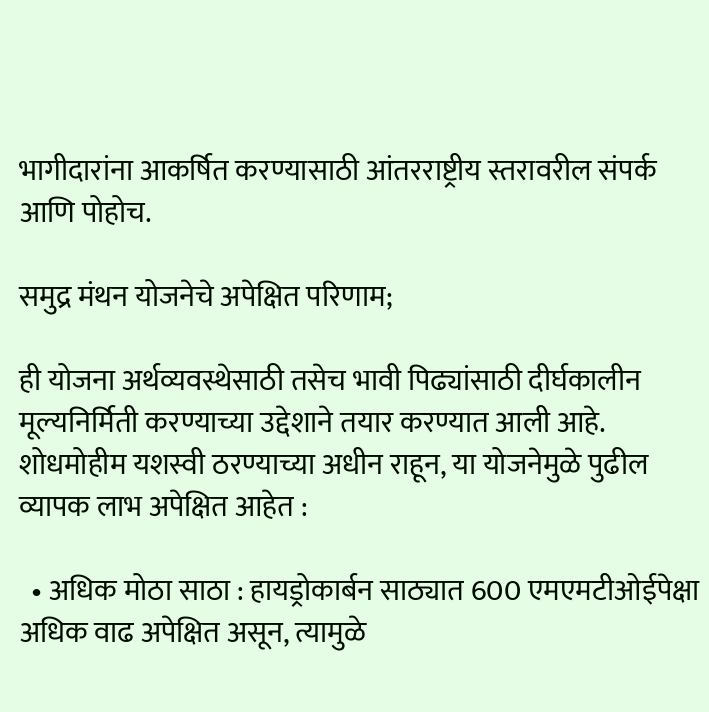भागीदारांना आकर्षित करण्यासाठी आंतरराष्ट्रीय स्तरावरील संपर्क आणि पोहोच.

समुद्र मंथन योजनेचे अपेक्षित परिणाम;

ही योजना अर्थव्यवस्थेसाठी तसेच भावी पिढ्यांसाठी दीर्घकालीन मूल्यनिर्मिती करण्याच्या उद्देशाने तयार करण्यात आली आहे. शोधमोहीम यशस्वी ठरण्याच्या अधीन राहून, या योजनेमुळे पुढील व्यापक लाभ अपेक्षित आहेत :

  • अधिक मोठा साठा : हायड्रोकार्बन साठ्यात 600 एमएमटीओईपेक्षा अधिक वाढ अपेक्षित असून, त्यामुळे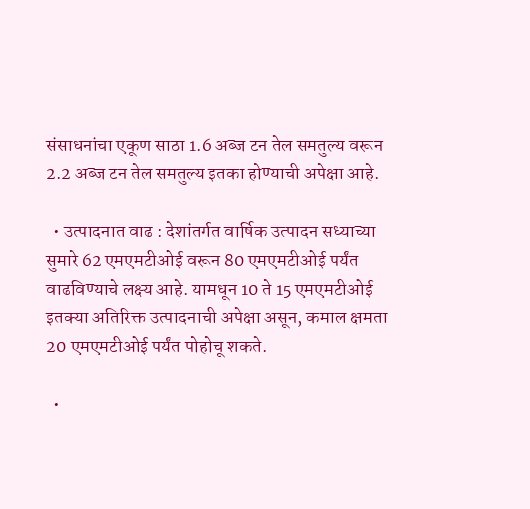संसाधनांचा एकूण साठा 1.6 अब्ज टन तेल समतुल्य वरून 2.2 अब्ज टन तेल समतुल्य इतका होण्याची अपेक्षा आहे.

  • उत्पादनात वाढ : देशांतर्गत वार्षिक उत्पादन सध्याच्या सुमारे 62 एमएमटीओई वरून 80 एमएमटीओई पर्यंत वाढविण्याचे लक्ष्य आहे. यामधून 10 ते 15 एमएमटीओई इतक्या अतिरिक्त उत्पादनाची अपेक्षा असून, कमाल क्षमता 20 एमएमटीओई पर्यंत पोहोचू शकते.

  •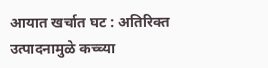आयात खर्चात घट : अतिरिक्त उत्पादनामुळे कच्च्या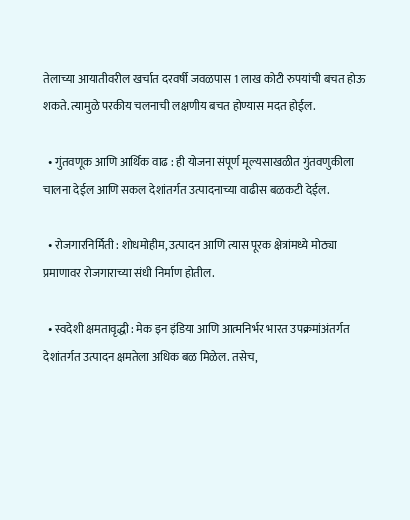तेलाच्या आयातीवरील खर्चात दरवर्षी जवळपास 1 लाख कोटी रुपयांची बचत होऊ शकते. त्यामुळे परकीय चलनाची लक्षणीय बचत होण्यास मदत होईल.

  • गुंतवणूक आणि आर्थिक वाढ : ही योजना संपूर्ण मूल्यसाखळीत गुंतवणुकीला चालना देईल आणि सकल देशांतर्गत उत्पादनाच्या वाढीस बळकटी देईल.

  • रोजगारनिर्मिती : शोधमोहीम, उत्पादन आणि त्यास पूरक क्षेत्रांमध्ये मोठ्या प्रमाणावर रोजगाराच्या संधी निर्माण होतील.

  • स्वदेशी क्षमतावृद्धी : मेक इन इंडिया आणि आत्मनिर्भर भारत उपक्रमांअंतर्गत देशांतर्गत उत्पादन क्षमतेला अधिक बळ मिळेल. तसेच,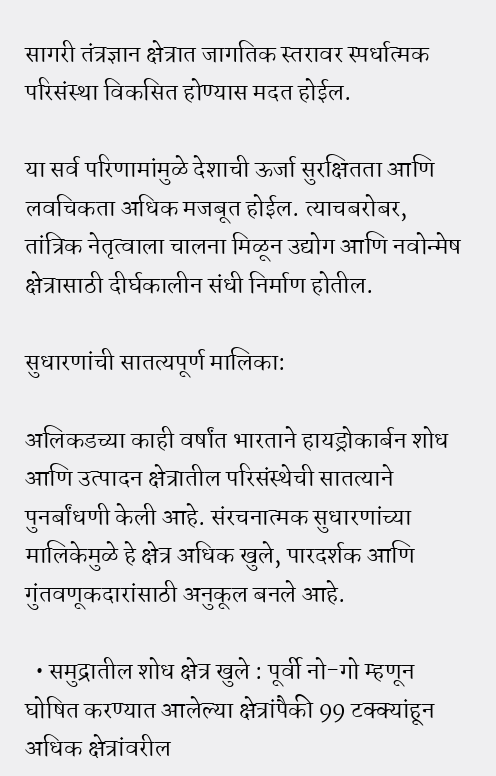सागरी तंत्रज्ञान क्षेत्रात जागतिक स्तरावर स्पर्धात्मक परिसंस्था विकसित होण्यास मदत होईल.

या सर्व परिणामांमुळे देशाची ऊर्जा सुरक्षितता आणि लवचिकता अधिक मजबूत होईल. त्याचबरोबर, तांत्रिक नेतृत्वाला चालना मिळून उद्योग आणि नवोन्मेष क्षेत्रासाठी दीर्घकालीन संधी निर्माण होतील.

सुधारणांची सातत्यपूर्ण मालिका:

अलिकडच्या काही वर्षांत भारताने हायड्रोकार्बन शोध आणि उत्पादन क्षेत्रातील परिसंस्थेची सातत्याने पुनर्बांधणी केली आहे. संरचनात्मक सुधारणांच्या मालिकेमुळे हे क्षेत्र अधिक खुले, पारदर्शक आणि गुंतवणूकदारांसाठी अनुकूल बनले आहे.

  • समुद्रातील शोध क्षेत्र खुले : पूर्वी नो-गो म्हणून घोषित करण्यात आलेल्या क्षेत्रांपैकी 99 टक्क्यांहून अधिक क्षेत्रांवरील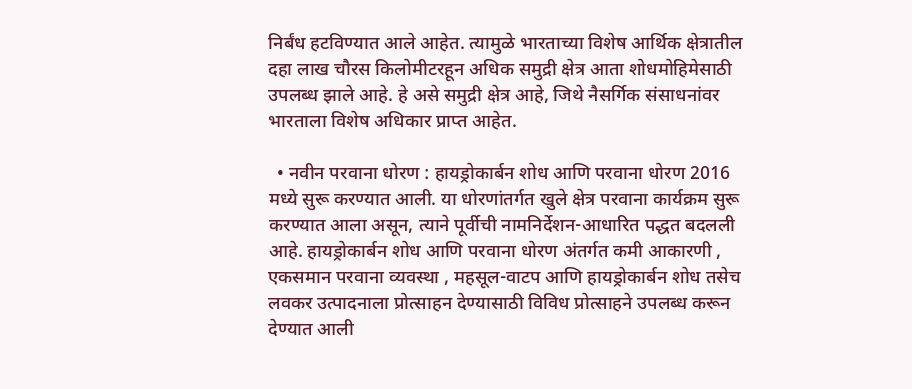निर्बंध हटविण्यात आले आहेत. त्यामुळे भारताच्या विशेष आर्थिक क्षेत्रातील दहा लाख चौरस किलोमीटरहून अधिक समुद्री क्षेत्र आता शोधमोहिमेसाठी उपलब्ध झाले आहे. हे असे समुद्री क्षेत्र आहे, जिथे नैसर्गिक संसाधनांवर भारताला विशेष अधिकार प्राप्त आहेत.

  • नवीन परवाना धोरण : हायड्रोकार्बन शोध आणि परवाना धोरण 2016 मध्ये सुरू करण्यात आली. या धोरणांतर्गत खुले क्षेत्र परवाना कार्यक्रम सुरू करण्यात आला असून, त्याने पूर्वीची नामनिर्देशन-आधारित पद्धत बदलली आहे. हायड्रोकार्बन शोध आणि परवाना धोरण अंतर्गत कमी आकारणी , एकसमान परवाना व्यवस्था , महसूल-वाटप आणि हायड्रोकार्बन शोध तसेच लवकर उत्पादनाला प्रोत्साहन देण्यासाठी विविध प्रोत्साहने उपलब्ध करून देण्यात आली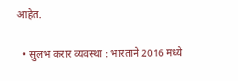आहेत.

  • सुलभ करार व्यवस्था : भारताने 2016 मध्ये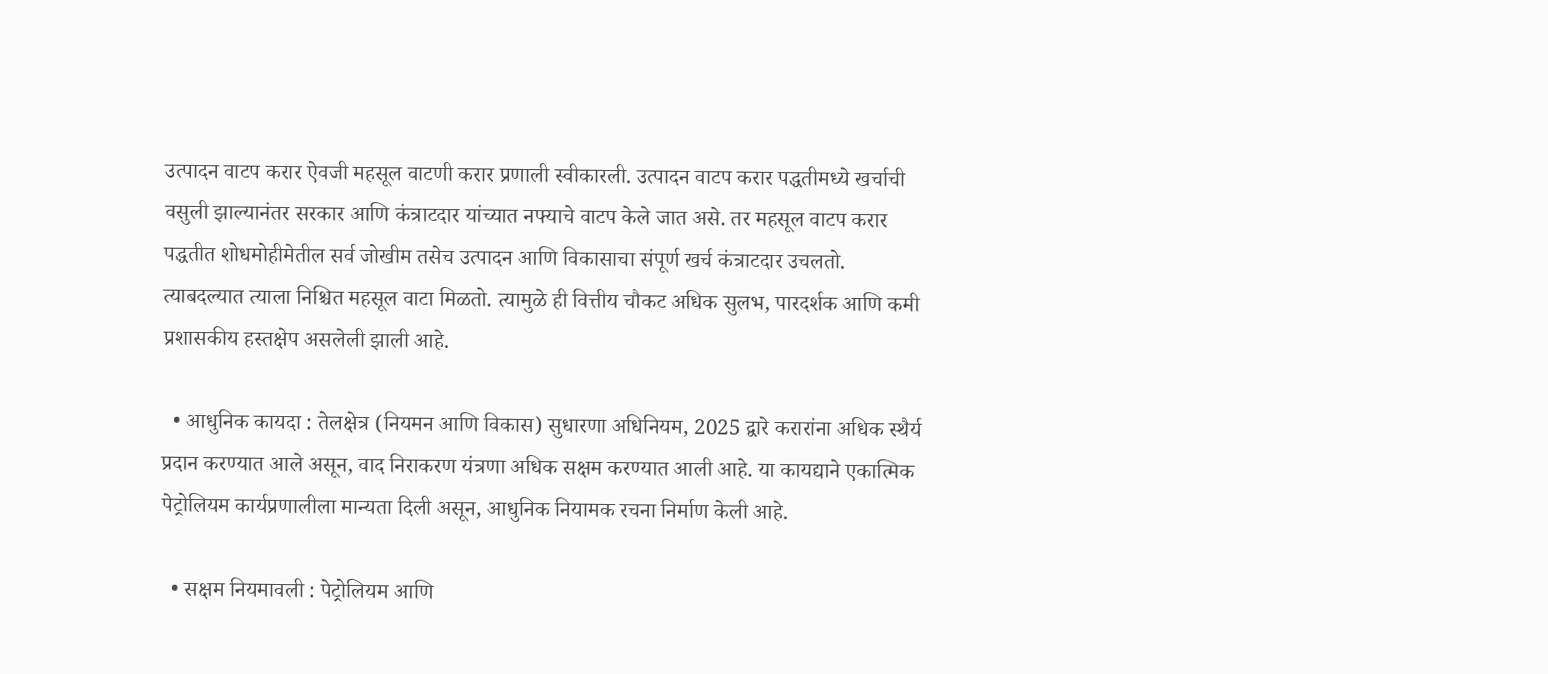उत्पादन वाटप करार ऐवजी महसूल वाटणी करार प्रणाली स्वीकारली. उत्पादन वाटप करार पद्धतीमध्ये खर्चाची वसुली झाल्यानंतर सरकार आणि कंत्राटदार यांच्यात नफ्याचे वाटप केले जात असे. तर महसूल वाटप करार पद्धतीत शोधमोहीमेतील सर्व जोखीम तसेच उत्पादन आणि विकासाचा संपूर्ण खर्च कंत्राटदार उचलतो. त्याबदल्यात त्याला निश्चित महसूल वाटा मिळतो. त्यामुळे ही वित्तीय चौकट अधिक सुलभ, पारदर्शक आणि कमी प्रशासकीय हस्तक्षेप असलेली झाली आहे.

  • आधुनिक कायदा : तेलक्षेत्र (नियमन आणि विकास) सुधारणा अधिनियम, 2025 द्वारे करारांना अधिक स्थैर्य प्रदान करण्यात आले असून, वाद निराकरण यंत्रणा अधिक सक्षम करण्यात आली आहे. या कायद्याने एकात्मिक पेट्रोलियम कार्यप्रणालीला मान्यता दिली असून, आधुनिक नियामक रचना निर्माण केली आहे.

  • सक्षम नियमावली : पेट्रोलियम आणि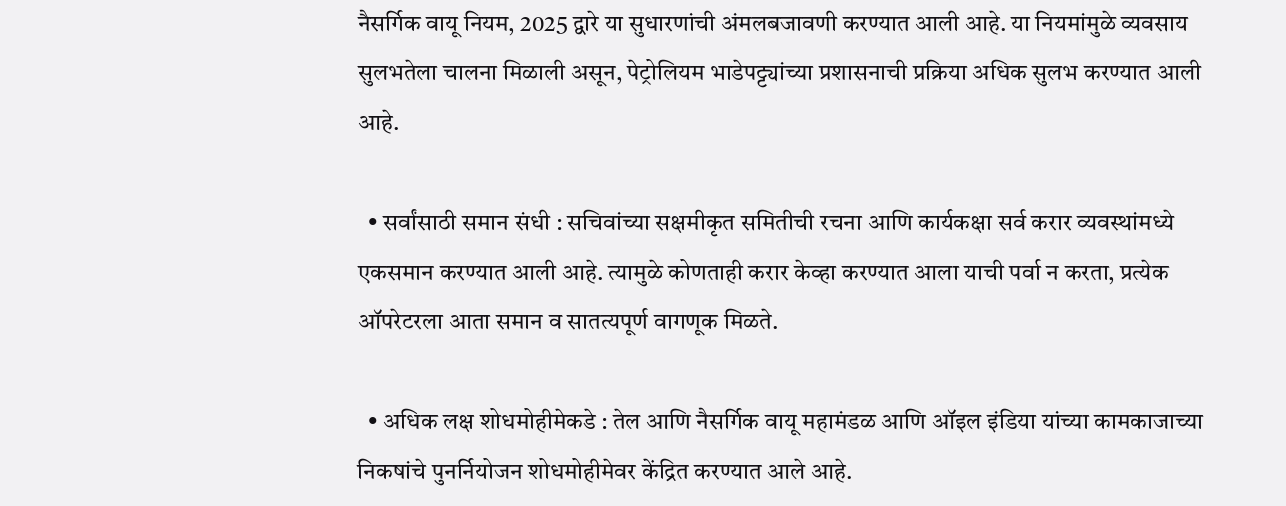नैसर्गिक वायू नियम, 2025 द्वारे या सुधारणांची अंमलबजावणी करण्यात आली आहे. या नियमांमुळे व्यवसाय सुलभतेला चालना मिळाली असून, पेट्रोलियम भाडेपट्ट्यांच्या प्रशासनाची प्रक्रिया अधिक सुलभ करण्यात आली आहे.

  • सर्वांसाठी समान संधी : सचिवांच्या सक्षमीकृत समितीची रचना आणि कार्यकक्षा सर्व करार व्यवस्थांमध्ये एकसमान करण्यात आली आहे. त्यामुळे कोणताही करार केव्हा करण्यात आला याची पर्वा न करता, प्रत्येक ऑपरेटरला आता समान व सातत्यपूर्ण वागणूक मिळते.

  • अधिक लक्ष शोधमोहीमेकडे : तेल आणि नैसर्गिक वायू महामंडळ आणि ऑइल इंडिया यांच्या कामकाजाच्या निकषांचे पुनर्नियोजन शोधमोहीमेवर केंद्रित करण्यात आले आहे.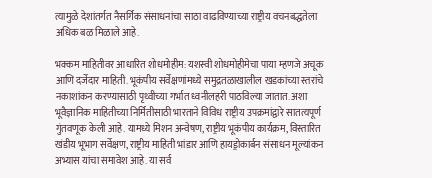त्यामुळे देशांतर्गत नैसर्गिक संसाधनांचा साठा वाढविण्याच्या राष्ट्रीय वचनबद्धतेला अधिक बळ मिळाले आहे.

भक्कम माहितीवर आधारित शोधमोहीम: यशस्वी शोधमोहीमेचा पाया म्हणजे अचूक आणि दर्जेदार माहिती. भूकंपीय सर्वेक्षणांमध्ये समुद्रतळाखालील खडकांच्या स्तरांचे नकाशांकन करण्यासाठी पृथ्वीच्या गर्भात ध्वनीलहरी पाठविल्या जातात. अशा भूवैज्ञानिक माहितीच्या निर्मितीसाठी भारताने विविध राष्ट्रीय उपक्रमांद्वारे सातत्यपूर्ण गुंतवणूक केली आहे. यामध्ये मिशन अन्वेषण, राष्ट्रीय भूकंपीय कार्यक्रम, विस्तारित खंडीय भूभाग सर्वेक्षण, राष्ट्रीय माहिती भांडार आणि हायड्रोकार्बन संसाधन मूल्यांकन अभ्यास यांचा समावेश आहे. या सर्व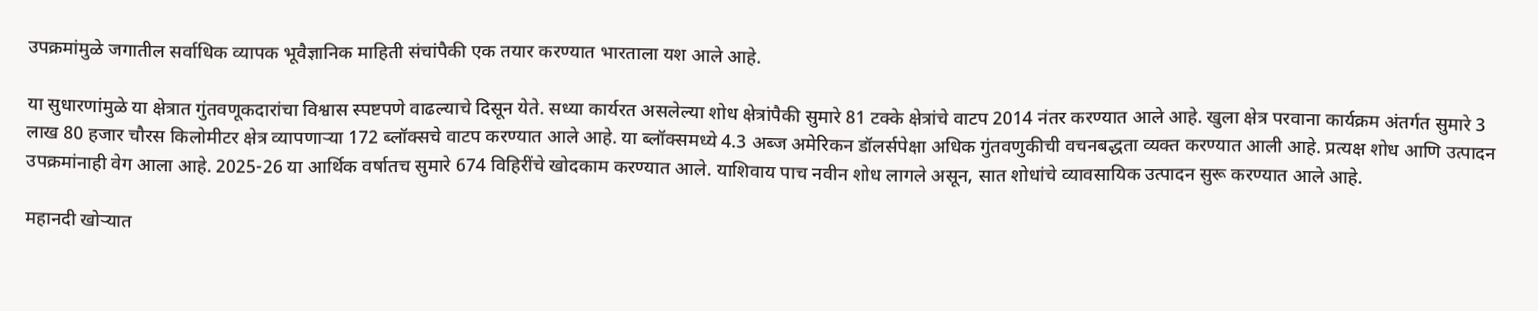उपक्रमांमुळे जगातील सर्वाधिक व्यापक भूवैज्ञानिक माहिती संचांपैकी एक तयार करण्यात भारताला यश आले आहे.

या सुधारणांमुळे या क्षेत्रात गुंतवणूकदारांचा विश्वास स्पष्टपणे वाढल्याचे दिसून येते. सध्या कार्यरत असलेल्या शोध क्षेत्रांपैकी सुमारे 81 टक्के क्षेत्रांचे वाटप 2014 नंतर करण्यात आले आहे. खुला क्षेत्र परवाना कार्यक्रम अंतर्गत सुमारे 3 लाख 80 हजार चौरस किलोमीटर क्षेत्र व्यापणाऱ्या 172 ब्लॉक्सचे वाटप करण्यात आले आहे. या ब्लॉक्समध्ये 4.3 अब्ज अमेरिकन डॉलर्सपेक्षा अधिक गुंतवणुकीची वचनबद्धता व्यक्त करण्यात आली आहे. प्रत्यक्ष शोध आणि उत्पादन उपक्रमांनाही वेग आला आहे. 2025-26 या आर्थिक वर्षातच सुमारे 674 विहिरींचे खोदकाम करण्यात आले. याशिवाय पाच नवीन शोध लागले असून, सात शोधांचे व्यावसायिक उत्पादन सुरू करण्यात आले आहे.

महानदी खोऱ्यात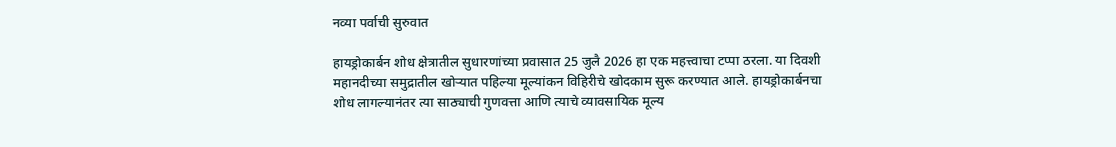नव्या पर्वाची सुरुवात

हायड्रोकार्बन शोध क्षेत्रातील सुधारणांच्या प्रवासात 25 जुलै 2026 हा एक महत्त्वाचा टप्पा ठरला. या दिवशी महानदीच्या समुद्रातील खोऱ्यात पहिल्या मूल्यांकन विहिरीचे खोदकाम सुरू करण्यात आले. हायड्रोकार्बनचा शोध लागल्यानंतर त्या साठ्याची गुणवत्ता आणि त्याचे व्यावसायिक मूल्य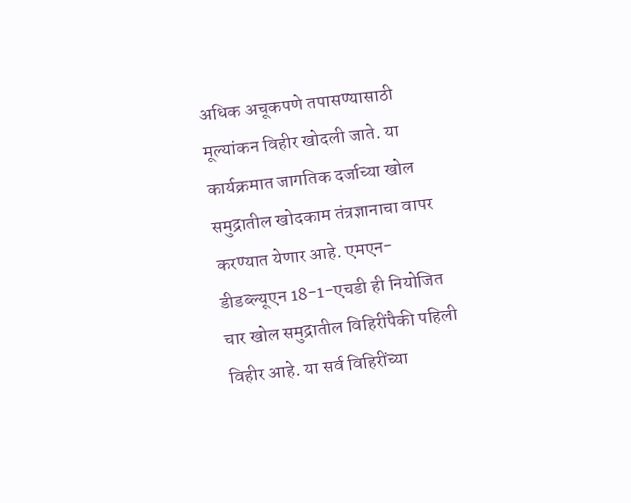अधिक अचूकपणे तपासण्यासाठी मूल्यांकन विहीर खोदली जाते. या कार्यक्रमात जागतिक दर्जाच्या खोल समुद्रातील खोदकाम तंत्रज्ञानाचा वापर करण्यात येणार आहे. एमएन-डीडब्ल्यूएन 18-1-एचडी ही नियोजित चार खोल समुद्रातील विहिरींपैकी पहिली विहीर आहे. या सर्व विहिरींच्या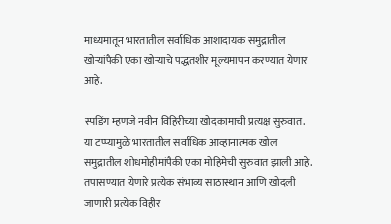माध्यमातून भारतातील सर्वाधिक आशादायक समुद्रातील खोऱ्यांपैकी एका खोऱ्याचे पद्धतशीर मूल्यमापन करण्यात येणार आहे.

स्पडिंग म्हणजे नवीन विहिरीच्या खोदकामाची प्रत्यक्ष सुरुवात. या टप्प्यामुळे भारतातील सर्वाधिक आव्हानात्मक खोल समुद्रातील शोधमोहीमांपैकी एका मोहिमेची सुरुवात झाली आहे. तपासण्यात येणारे प्रत्येक संभाव्य साठास्थान आणि खोदली जाणारी प्रत्येक विहीर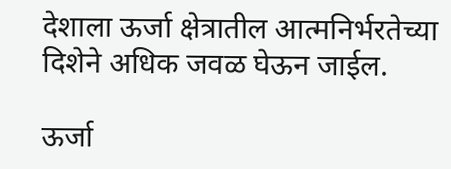देशाला ऊर्जा क्षेत्रातील आत्मनिर्भरतेच्या दिशेने अधिक जवळ घेऊन जाईल.

ऊर्जा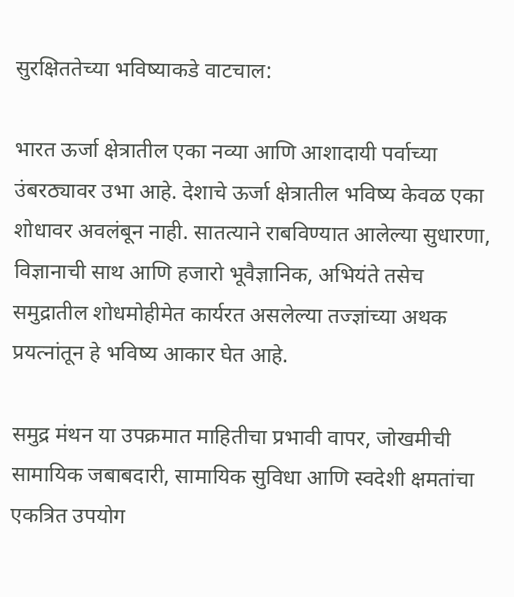सुरक्षिततेच्या भविष्याकडे वाटचाल:

भारत ऊर्जा क्षेत्रातील एका नव्या आणि आशादायी पर्वाच्या उंबरठ्यावर उभा आहे. देशाचे ऊर्जा क्षेत्रातील भविष्य केवळ एका शोधावर अवलंबून नाही. सातत्याने राबविण्यात आलेल्या सुधारणा, विज्ञानाची साथ आणि हजारो भूवैज्ञानिक, अभियंते तसेच समुद्रातील शोधमोहीमेत कार्यरत असलेल्या तज्ज्ञांच्या अथक प्रयत्नांतून हे भविष्य आकार घेत आहे.

समुद्र मंथन या उपक्रमात माहितीचा प्रभावी वापर, जोखमीची सामायिक जबाबदारी, सामायिक सुविधा आणि स्वदेशी क्षमतांचा एकत्रित उपयोग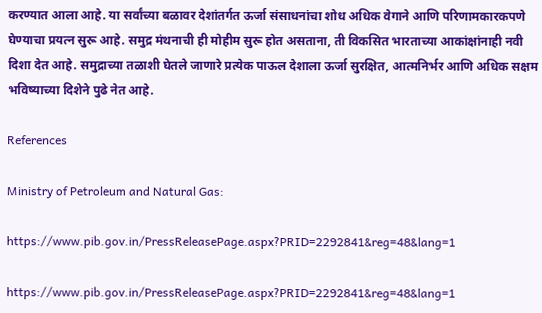करण्यात आला आहे. या सर्वांच्या बळावर देशांतर्गत ऊर्जा संसाधनांचा शोध अधिक वेगाने आणि परिणामकारकपणे घेण्याचा प्रयत्न सुरू आहे. समुद्र मंथनाची ही मोहीम सुरू होत असताना, ती विकसित भारताच्या आकांक्षांनाही नवी दिशा देत आहे. समुद्राच्या तळाशी घेतले जाणारे प्रत्येक पाऊल देशाला ऊर्जा सुरक्षित, आत्मनिर्भर आणि अधिक सक्षम भविष्याच्या दिशेने पुढे नेत आहे.

References

Ministry of Petroleum and Natural Gas:

https://www.pib.gov.in/PressReleasePage.aspx?PRID=2292841&reg=48&lang=1

https://www.pib.gov.in/PressReleasePage.aspx?PRID=2292841&reg=48&lang=1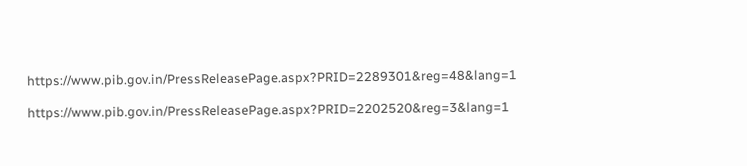https://www.pib.gov.in/PressReleasePage.aspx?PRID=2289301&reg=48&lang=1

https://www.pib.gov.in/PressReleasePage.aspx?PRID=2202520&reg=3&lang=1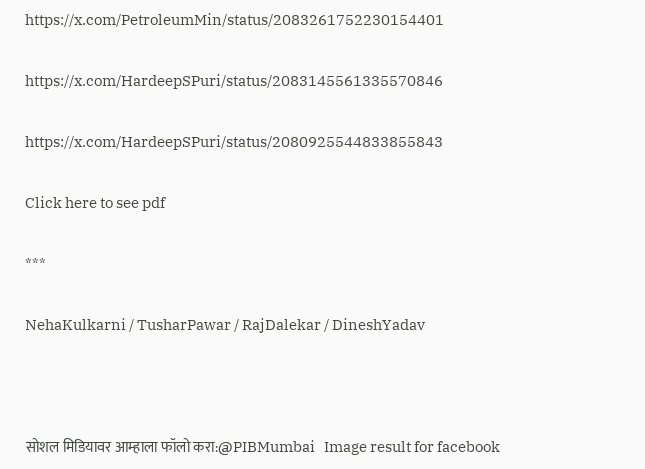https://x.com/PetroleumMin/status/2083261752230154401

https://x.com/HardeepSPuri/status/2083145561335570846

https://x.com/HardeepSPuri/status/2080925544833855843

Click here to see pdf

***

NehaKulkarni / TusharPawar / RajDalekar / DineshYadav



सोशल मिडियावर आम्हाला फॉलो करा:@PIBMumbai   Image result for facebook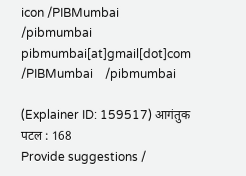icon /PIBMumbai    /pibmumbai  pibmumbai[at]gmail[dot]com  /PIBMumbai    /pibmumbai

(Explainer ID: 159517) आगंतुक पटल : 168
Provide suggestions /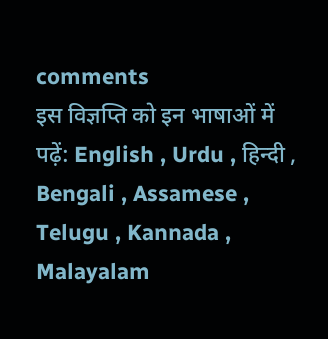comments
इस विज्ञप्ति को इन भाषाओं में पढ़ें: English , Urdu , हिन्दी , Bengali , Assamese , Telugu , Kannada , Malayalam